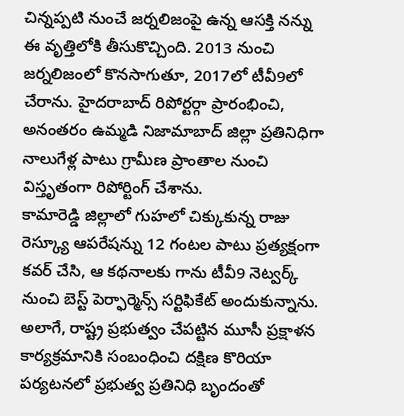చిన్నప్పటి నుంచే జర్నలిజంపై ఉన్న ఆసక్తి నన్ను ఈ వృత్తిలోకి తీసుకొచ్చింది. 2013 నుంచి జర్నలిజంలో కొనసాగుతూ, 2017లో టీవీ9లో చేరాను. హైదరాబాద్ రిపోర్టర్గా ప్రారంభించి, అనంతరం ఉమ్మడి నిజామాబాద్ జిల్లా ప్రతినిధిగా నాలుగేళ్ల పాటు గ్రామీణ ప్రాంతాల నుంచి విస్తృతంగా రిపోర్టింగ్ చేశాను.
కామారెడ్డి జిల్లాలో గుహలో చిక్కుకున్న రాజు రెస్క్యూ ఆపరేషన్ను 12 గంటల పాటు ప్రత్యక్షంగా కవర్ చేసి, ఆ కథనాలకు గాను టీవీ9 నెట్వర్క్ నుంచి బెస్ట్ పెర్ఫార్మెన్స్ సర్టిఫికేట్ అందుకున్నాను. అలాగే, రాష్ట్ర ప్రభుత్వం చేపట్టిన మూసీ ప్రక్షాళన కార్యక్రమానికి సంబంధించి దక్షిణ కొరియా పర్యటనలో ప్రభుత్వ ప్రతినిధి బృందంతో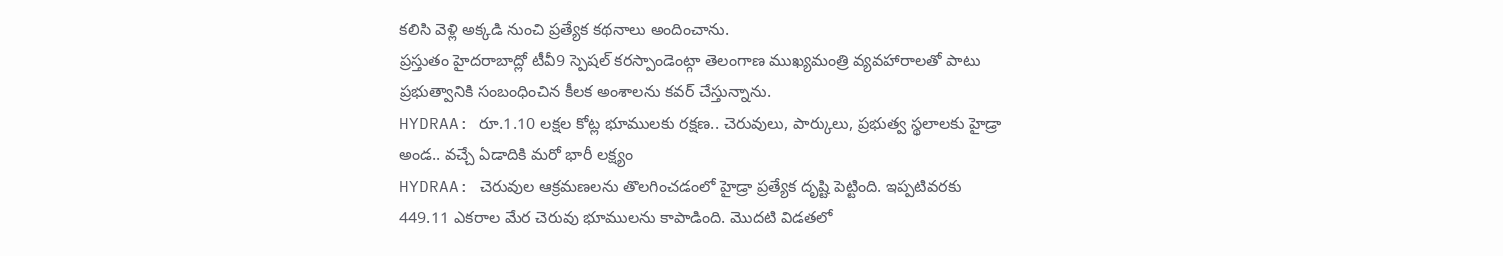కలిసి వెళ్లి అక్కడి నుంచి ప్రత్యేక కథనాలు అందించాను.
ప్రస్తుతం హైదరాబాద్లో టీవీ9 స్పెషల్ కరస్పాండెంట్గా తెలంగాణ ముఖ్యమంత్రి వ్యవహారాలతో పాటు ప్రభుత్వానికి సంబంధించిన కీలక అంశాలను కవర్ చేస్తున్నాను.
HYDRAA: రూ.1.10 లక్షల కోట్ల భూములకు రక్షణ.. చెరువులు, పార్కులు, ప్రభుత్వ స్థలాలకు హైడ్రా అండ.. వచ్చే ఏడాదికి మరో భారీ లక్ష్యం
HYDRAA: చెరువుల ఆక్రమణలను తొలగించడంలో హైడ్రా ప్రత్యేక దృష్టి పెట్టింది. ఇప్పటివరకు 449.11 ఎకరాల మేర చెరువు భూములను కాపాడింది. మొదటి విడతలో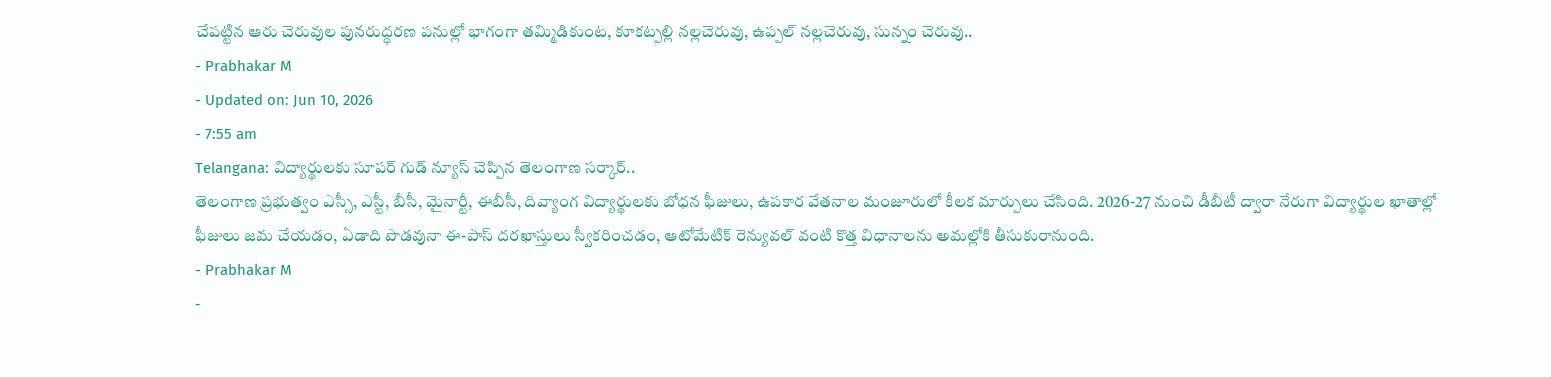చేపట్టిన ఆరు చెరువుల పునరుద్ధరణ పనుల్లో భాగంగా తమ్మిడికుంట, కూకట్పల్లి నల్లచెరువు, ఉప్పల్ నల్లచెరువు, సున్నం చెరువు..
- Prabhakar M
- Updated on: Jun 10, 2026
- 7:55 am
Telangana: విద్యార్థులకు సూపర్ గుడ్ న్యూస్ చెప్పిన తెలంగాణ సర్కార్..
తెలంగాణ ప్రభుత్వం ఎస్సీ, ఎస్టీ, బీసీ, మైనార్టీ, ఈబీసీ, దివ్యాంగ విద్యార్థులకు బోధన ఫీజులు, ఉపకార వేతనాల మంజూరులో కీలక మార్పులు చేసింది. 2026-27 నుంచి డీబీటీ ద్వారా నేరుగా విద్యార్థుల ఖాతాల్లో ఫీజులు జమ చేయడం, ఏడాది పొడవునా ఈ-పాస్ దరఖాస్తులు స్వీకరించడం, ఆటోమేటిక్ రెన్యువల్ వంటి కొత్త విధానాలను అమల్లోకి తీసుకురానుంది.
- Prabhakar M
-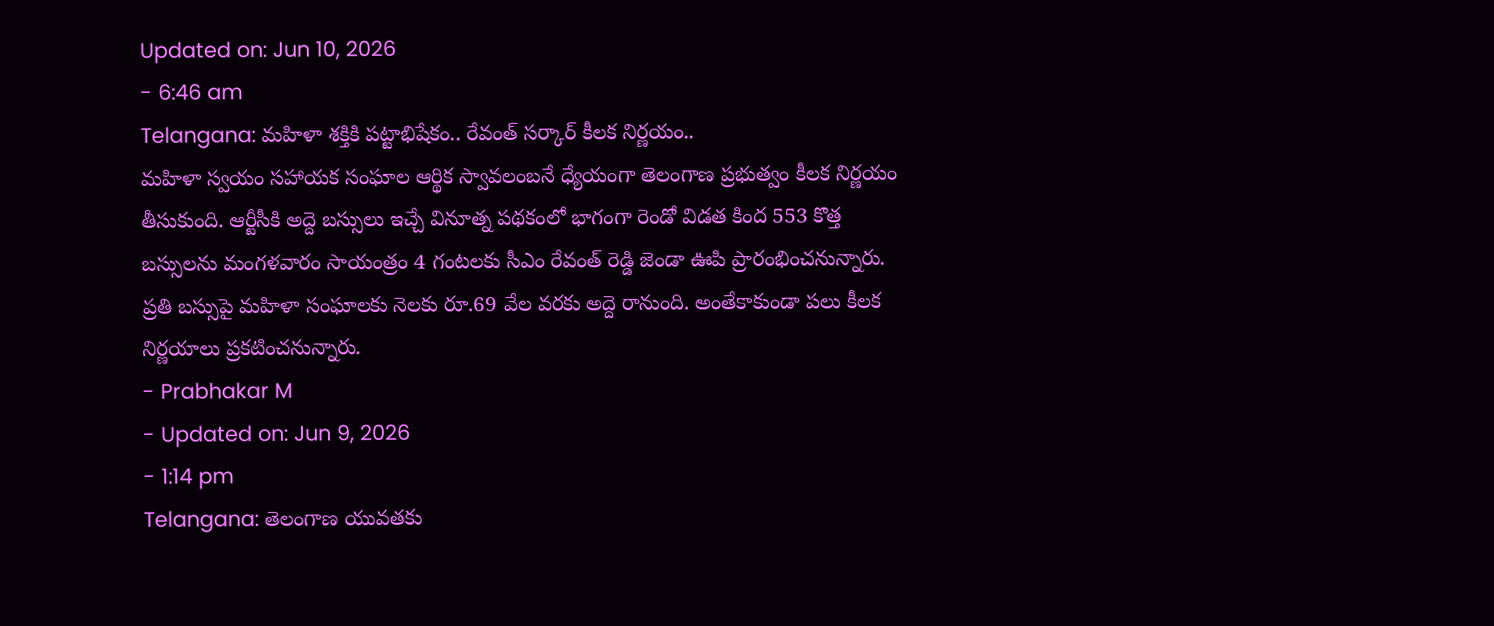Updated on: Jun 10, 2026
- 6:46 am
Telangana: మహిళా శక్తికి పట్టాభిషేకం.. రేవంత్ సర్కార్ కీలక నిర్ణయం..
మహిళా స్వయం సహాయక సంఘాల ఆర్థిక స్వావలంబనే ధ్యేయంగా తెలంగాణ ప్రభుత్వం కీలక నిర్ణయం తీసుకుంది. ఆర్టీసీకి అద్దె బస్సులు ఇచ్చే వినూత్న పథకంలో భాగంగా రెండో విడత కింద 553 కొత్త బస్సులను మంగళవారం సాయంత్రం 4 గంటలకు సీఎం రేవంత్ రెడ్డి జెండా ఊపి ప్రారంభించనున్నారు. ప్రతి బస్సుపై మహిళా సంఘాలకు నెలకు రూ.69 వేల వరకు అద్దె రానుంది. అంతేకాకుండా పలు కీలక నిర్ణయాలు ప్రకటించనున్నారు.
- Prabhakar M
- Updated on: Jun 9, 2026
- 1:14 pm
Telangana: తెలంగాణ యువతకు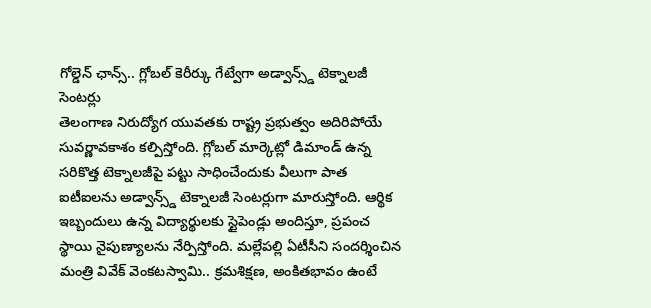గోల్డెన్ ఛాన్స్.. గ్లోబల్ కెరీర్కు గేట్వేగా అడ్వాన్స్డ్ టెక్నాలజీ సెంటర్లు
తెలంగాణ నిరుద్యోగ యువతకు రాష్ట్ర ప్రభుత్వం అదిరిపోయే సువర్ణావకాశం కల్పిస్తోంది. గ్లోబల్ మార్కెట్లో డిమాండ్ ఉన్న సరికొత్త టెక్నాలజీపై పట్టు సాధించేందుకు వీలుగా పాత ఐటీఐలను అడ్వాన్స్డ్ టెక్నాలజీ సెంటర్లుగా మారుస్తోంది. ఆర్థిక ఇబ్బందులు ఉన్న విద్యార్థులకు స్టైపెండ్లు అందిస్తూ, ప్రపంచ స్థాయి నైపుణ్యాలను నేర్పిస్తోంది. మల్లేపల్లి ఏటీసీని సందర్శించిన మంత్రి వివేక్ వెంకటస్వామి.. క్రమశిక్షణ, అంకితభావం ఉంటే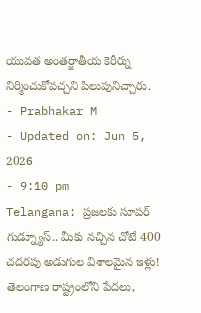యువత అంతర్జాతీయ కెరీర్ను నిర్మించుకోవచ్చని పిలుపునిచ్చారు.
- Prabhakar M
- Updated on: Jun 5, 2026
- 9:10 pm
Telangana: ప్రజలకు సూపర్ గుడ్న్యూస్.. మీకు నచ్చిన చోటే 400 చదరపు అడుగుల విశాలమైన ఇళ్లు!
తెలంగాణ రాష్ట్రంలోని పేదలు,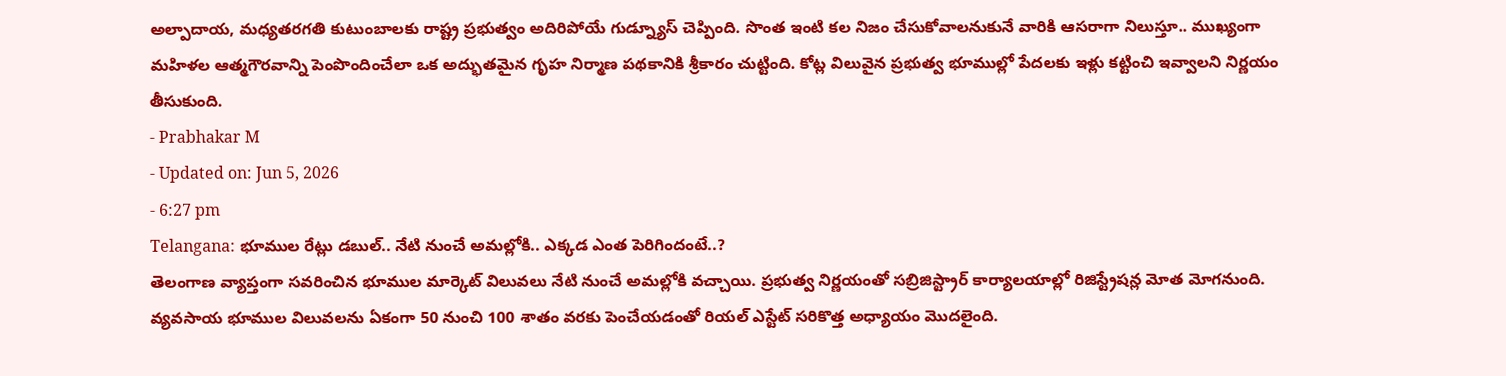అల్పాదాయ, మధ్యతరగతి కుటుంబాలకు రాష్ట్ర ప్రభుత్వం అదిరిపోయే గుడ్న్యూస్ చెప్పింది. సొంత ఇంటి కల నిజం చేసుకోవాలనుకునే వారికి ఆసరాగా నిలుస్తూ.. ముఖ్యంగా మహిళల ఆత్మగౌరవాన్ని పెంపొందించేలా ఒక అద్భుతమైన గృహ నిర్మాణ పథకానికి శ్రీకారం చుట్టింది. కోట్ల విలువైన ప్రభుత్వ భూముల్లో పేదలకు ఇళ్లు కట్టించి ఇవ్వాలని నిర్ణయం తీసుకుంది.
- Prabhakar M
- Updated on: Jun 5, 2026
- 6:27 pm
Telangana: భూముల రేట్లు డబుల్.. నేటి నుంచే అమల్లోకి.. ఎక్కడ ఎంత పెరిగిందంటే..?
తెలంగాణ వ్యాప్తంగా సవరించిన భూముల మార్కెట్ విలువలు నేటి నుంచే అమల్లోకి వచ్చాయి. ప్రభుత్వ నిర్ణయంతో సబ్రిజిస్ట్రార్ కార్యాలయాల్లో రిజిస్ట్రేషన్ల మోత మోగనుంది. వ్యవసాయ భూముల విలువలను ఏకంగా 50 నుంచి 100 శాతం వరకు పెంచేయడంతో రియల్ ఎస్టేట్ సరికొత్త అధ్యాయం మొదలైంది.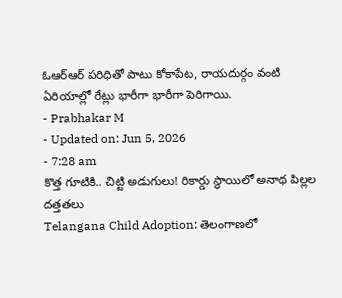ఓఆర్ఆర్ పరిధితో పాటు కోకాపేట, రాయదుర్గం వంటి ఏరియాల్లో రేట్లు భారీగా భారీగా పెరిగాయి.
- Prabhakar M
- Updated on: Jun 5, 2026
- 7:28 am
కొత్త గూటికి.. చిట్టి అడుగులు! రికార్డు స్థాయిలో అనాథ పిల్లల దత్తతలు
Telangana Child Adoption: తెలంగాణలో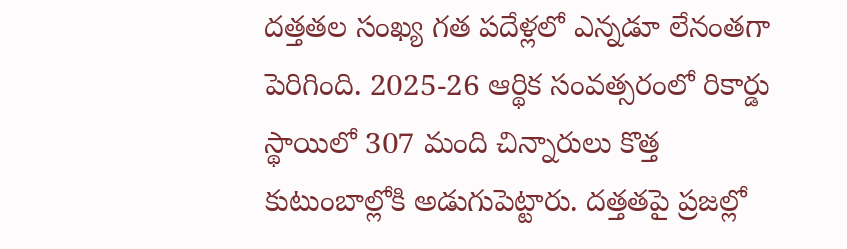దత్తతల సంఖ్య గత పదేళ్లలో ఎన్నడూ లేనంతగా పెరిగింది. 2025-26 ఆర్థిక సంవత్సరంలో రికార్డు స్థాయిలో 307 మంది చిన్నారులు కొత్త కుటుంబాల్లోకి అడుగుపెట్టారు. దత్తతపై ప్రజల్లో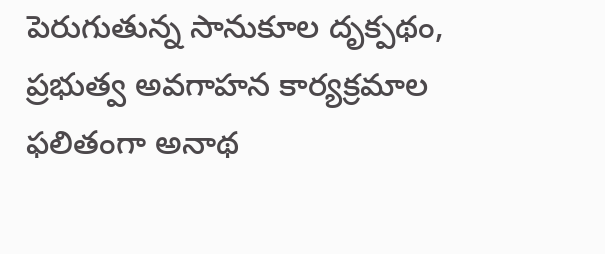పెరుగుతున్న సానుకూల దృక్పథం, ప్రభుత్వ అవగాహన కార్యక్రమాల ఫలితంగా అనాథ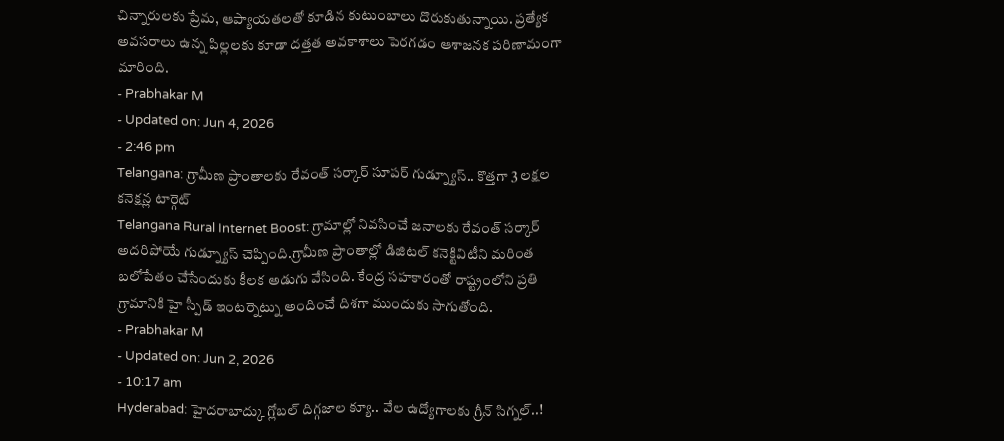చిన్నారులకు ప్రేమ, ఆప్యాయతలతో కూడిన కుటుంబాలు దొరుకుతున్నాయి. ప్రత్యేక అవసరాలు ఉన్న పిల్లలకు కూడా దత్తత అవకాశాలు పెరగడం ఆశాజనక పరిణామంగా మారింది.
- Prabhakar M
- Updated on: Jun 4, 2026
- 2:46 pm
Telangana: గ్రామీణ ప్రాంతాలకు రేవంత్ సర్కార్ సూపర్ గుడ్న్యూస్.. కొత్తగా 3 లక్షల కనెక్షన్ల టార్గెట్
Telangana Rural Internet Boost: గ్రామాల్లో నివసించే జనాలకు రేవంత్ సర్కార్ అదరిపోయే గుడ్న్యూస్ చెప్పింది.గ్రామీణ ప్రాంతాల్లో డిజిటల్ కనెక్టివిటీని మరింత బలోపేతం చేసేందుకు కీలక అడుగు వేసింది. కేంద్ర సహకారంతో రాష్ట్రంలోని ప్రతి గ్రామానికి హై స్పీడ్ ఇంటర్నెట్ను అందించే దిశగా ముందుకు సాగుతోంది.
- Prabhakar M
- Updated on: Jun 2, 2026
- 10:17 am
Hyderabad: హైదరాబాద్కు గ్లోబల్ దిగ్గజాల క్యూ.. వేల ఉద్యోగాలకు గ్రీన్ సిగ్నల్..!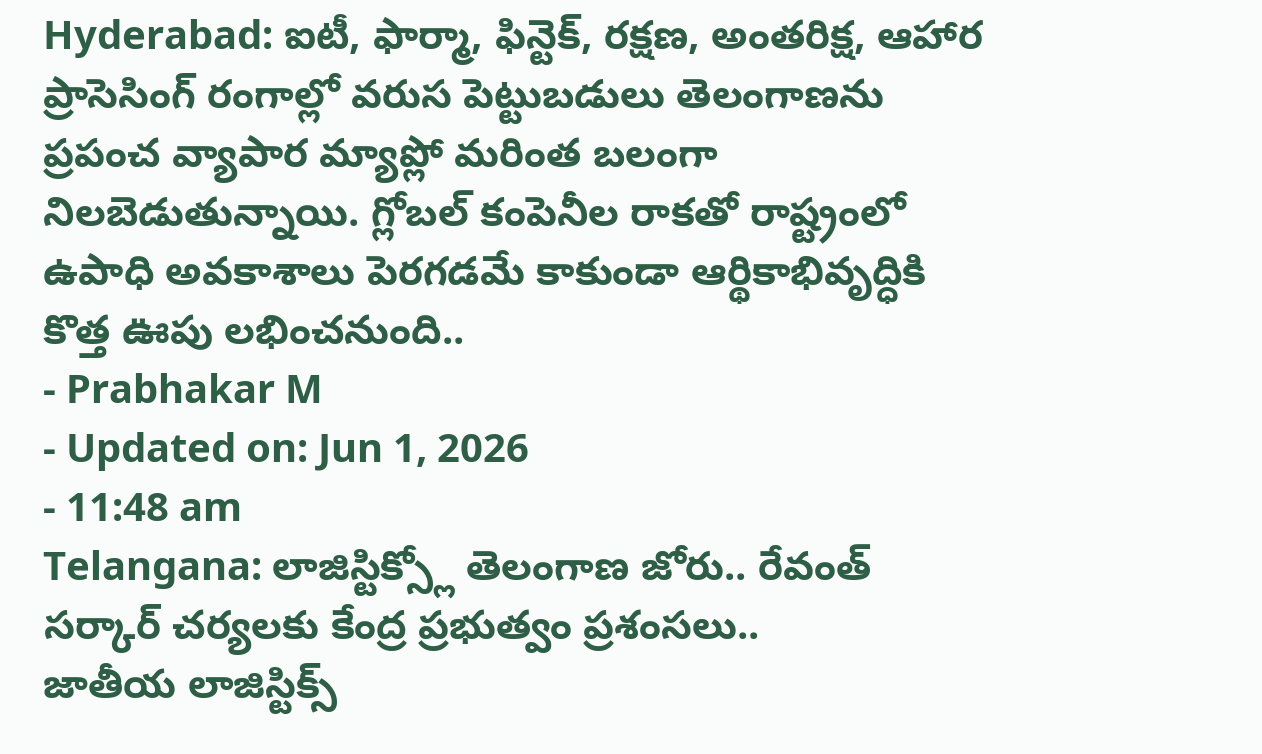Hyderabad: ఐటీ, ఫార్మా, ఫిన్టెక్, రక్షణ, అంతరిక్ష, ఆహార ప్రాసెసింగ్ రంగాల్లో వరుస పెట్టుబడులు తెలంగాణను ప్రపంచ వ్యాపార మ్యాప్లో మరింత బలంగా నిలబెడుతున్నాయి. గ్లోబల్ కంపెనీల రాకతో రాష్ట్రంలో ఉపాధి అవకాశాలు పెరగడమే కాకుండా ఆర్థికాభివృద్ధికి కొత్త ఊపు లభించనుంది..
- Prabhakar M
- Updated on: Jun 1, 2026
- 11:48 am
Telangana: లాజిస్టిక్స్లో తెలంగాణ జోరు.. రేవంత్ సర్కార్ చర్యలకు కేంద్ర ప్రభుత్వం ప్రశంసలు..
జాతీయ లాజిస్టిక్స్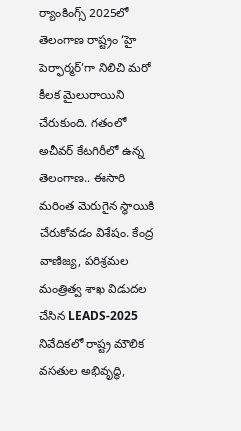ర్యాంకింగ్స్ 2025లో తెలంగాణ రాష్ట్రం ‘హై పెర్ఫార్మర్’గా నిలిచి మరో కీలక మైలురాయిని చేరుకుంది. గతంలో అచీవర్ కేటగిరీలో ఉన్న తెలంగాణ.. ఈసారి మరింత మెరుగైన స్థాయికి చేరుకోవడం విశేషం. కేంద్ర వాణిజ్య, పరిశ్రమల మంత్రిత్వ శాఖ విడుదల చేసిన LEADS-2025 నివేదికలో రాష్ట్ర మౌలిక వసతుల అభివృద్ధి,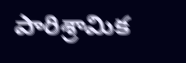పారిశ్రామిక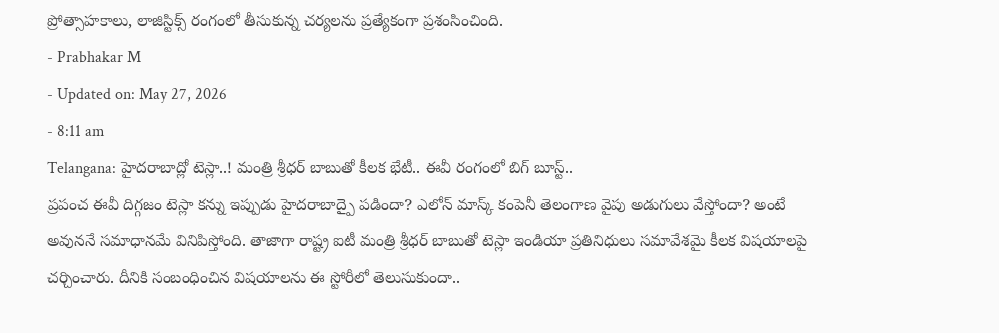ప్రోత్సాహకాలు, లాజిస్టిక్స్ రంగంలో తీసుకున్న చర్యలను ప్రత్యేకంగా ప్రశంసించింది.
- Prabhakar M
- Updated on: May 27, 2026
- 8:11 am
Telangana: హైదరాబాద్లో టెస్లా..! మంత్రి శ్రీధర్ బాబుతో కీలక భేటీ.. ఈవీ రంగంలో బిగ్ బూస్ట్..
ప్రపంచ ఈవీ దిగ్గజం టెస్లా కన్ను ఇప్పుడు హైదరాబాద్పై పడిందా? ఎలోన్ మాస్క్ కంపెనీ తెలంగాణ వైపు అడుగులు వేస్తోందా? అంటే అవుననే సమాధానమే వినిపిస్తోంది. తాజాగా రాష్ట్ర ఐటీ మంత్రి శ్రీధర్ బాబుతో టెస్లా ఇండియా ప్రతినిధులు సమావేశమై కీలక విషయాలపై చర్చించారు. దీనికి సంబంధించిన విషయాలను ఈ స్టోరీలో తెలుసుకుందా..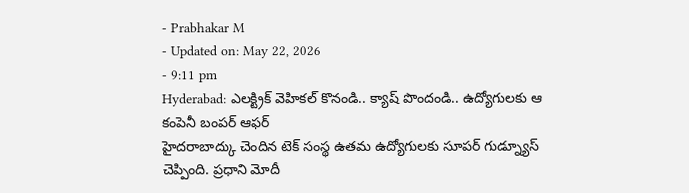- Prabhakar M
- Updated on: May 22, 2026
- 9:11 pm
Hyderabad: ఎలక్ట్రిక్ వెహికల్ కొనండి.. క్యాష్ పొందండి.. ఉద్యోగులకు ఆ కంపెనీ బంపర్ ఆఫర్
హైదరాబాద్కు చెందిన టెక్ సంస్థ ఉతమ ఉద్యోగులకు సూపర్ గుడ్న్యూస్ చెప్పింది. ప్రధాని మోదీ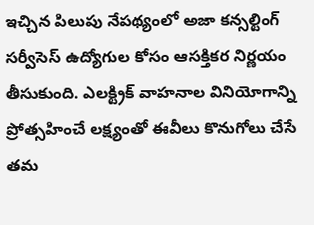ఇచ్చిన పిలుపు నేపథ్యంలో అజా కన్సల్టింగ్ సర్వీసెస్ ఉద్యోగుల కోసం ఆసక్తికర నిర్ణయం తీసుకుంది. ఎలక్ట్రిక్ వాహనాల వినియోగాన్ని ప్రోత్సహించే లక్ష్యంతో ఈవీలు కొనుగోలు చేసే తమ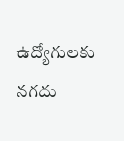ఉద్యోగులకు నగదు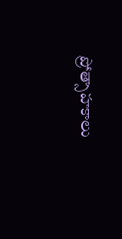ప్రోత్సాహకాలు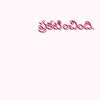ప్రకటించింది.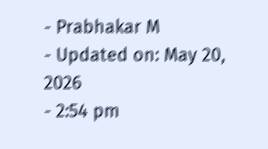- Prabhakar M
- Updated on: May 20, 2026
- 2:54 pm